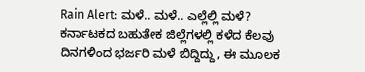Rain Alert: ಮಳೆ.. ಮಳೆ.. ಎಲ್ಲೆಲ್ಲಿ ಮಳೆ?
ಕರ್ನಾಟಕದ ಬಹುತೇಕ ಜಿಲ್ಲೆಗಳಲ್ಲಿ ಕಳೆದ ಕೆಲವು ದಿನಗಳಿಂದ ಭರ್ಜರಿ ಮಳೆ ಬಿದ್ದಿದ್ದು, ಈ ಮೂಲಕ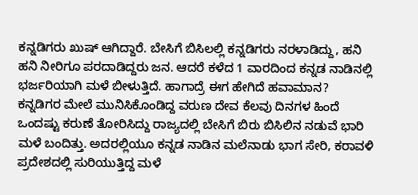ಕನ್ನಡಿಗರು ಖುಷ್ ಆಗಿದ್ದಾರೆ. ಬೇಸಿಗೆ ಬಿಸಿಲಲ್ಲಿ ಕನ್ನಡಿಗರು ನರಳಾಡಿದ್ದು, ಹನಿ ಹನಿ ನೀರಿಗೂ ಪರದಾಡಿದ್ದರು ಜನ. ಆದರೆ ಕಳೆದ 1 ವಾರದಿಂದ ಕನ್ನಡ ನಾಡಿನಲ್ಲಿ ಭರ್ಜರಿಯಾಗಿ ಮಳೆ ಬೀಳುತ್ತಿದೆ. ಹಾಗಾದ್ರೆ ಈಗ ಹೇಗಿದೆ ಹವಾಮಾನ?
ಕನ್ನಡಿಗರ ಮೇಲೆ ಮುನಿಸಿಕೊಂಡಿದ್ದ ವರುಣ ದೇವ ಕೆಲವು ದಿನಗಳ ಹಿಂದೆ ಒಂದಷ್ಟು ಕರುಣೆ ತೋರಿಸಿದ್ದು ರಾಜ್ಯದಲ್ಲಿ ಬೇಸಿಗೆ ಬಿರು ಬಿಸಿಲಿನ ನಡುವೆ ಭಾರಿ ಮಳೆ ಬಂದಿತ್ತು. ಅದರಲ್ಲಿಯೂ ಕನ್ನಡ ನಾಡಿನ ಮಲೆನಾಡು ಭಾಗ ಸೇರಿ, ಕರಾವಳಿ ಪ್ರದೇಶದಲ್ಲಿ ಸುರಿಯುತ್ತಿದ್ದ ಮಳೆ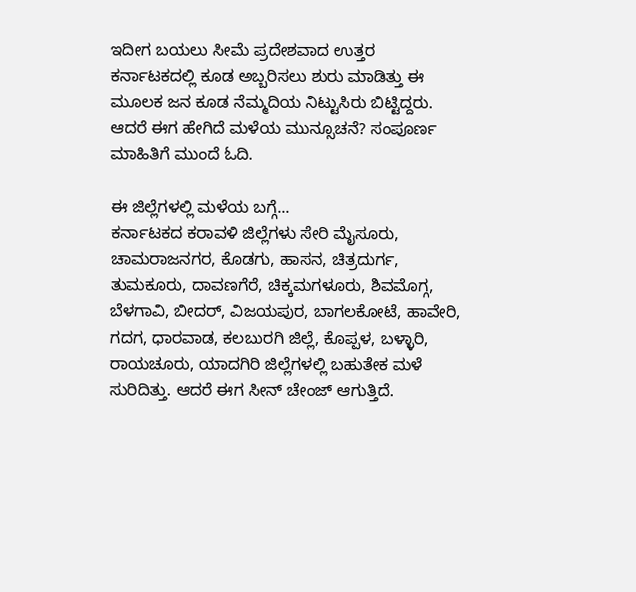ಇದೀಗ ಬಯಲು ಸೀಮೆ ಪ್ರದೇಶವಾದ ಉತ್ತರ ಕರ್ನಾಟಕದಲ್ಲಿ ಕೂಡ ಅಬ್ಬರಿಸಲು ಶುರು ಮಾಡಿತ್ತು ಈ ಮೂಲಕ ಜನ ಕೂಡ ನೆಮ್ಮದಿಯ ನಿಟ್ಟುಸಿರು ಬಿಟ್ಟಿದ್ದರು. ಆದರೆ ಈಗ ಹೇಗಿದೆ ಮಳೆಯ ಮುನ್ಸೂಚನೆ? ಸಂಪೂರ್ಣ ಮಾಹಿತಿಗೆ ಮುಂದೆ ಓದಿ.

ಈ ಜಿಲ್ಲೆಗಳಲ್ಲಿ ಮಳೆಯ ಬಗ್ಗೆ...
ಕರ್ನಾಟಕದ ಕರಾವಳಿ ಜಿಲ್ಲೆಗಳು ಸೇರಿ ಮೈಸೂರು, ಚಾಮರಾಜನಗರ, ಕೊಡಗು, ಹಾಸನ, ಚಿತ್ರದುರ್ಗ, ತುಮಕೂರು, ದಾವಣಗೆರೆ, ಚಿಕ್ಕಮಗಳೂರು, ಶಿವಮೊಗ್ಗ, ಬೆಳಗಾವಿ, ಬೀದರ್, ವಿಜಯಪುರ, ಬಾಗಲಕೋಟೆ, ಹಾವೇರಿ, ಗದಗ, ಧಾರವಾಡ, ಕಲಬುರಗಿ ಜಿಲ್ಲೆ, ಕೊಪ್ಪಳ, ಬಳ್ಳಾರಿ, ರಾಯಚೂರು, ಯಾದಗಿರಿ ಜಿಲ್ಲೆಗಳಲ್ಲಿ ಬಹುತೇಕ ಮಳೆ ಸುರಿದಿತ್ತು. ಆದರೆ ಈಗ ಸೀನ್ ಚೇಂಜ್ ಆಗುತ್ತಿದೆ.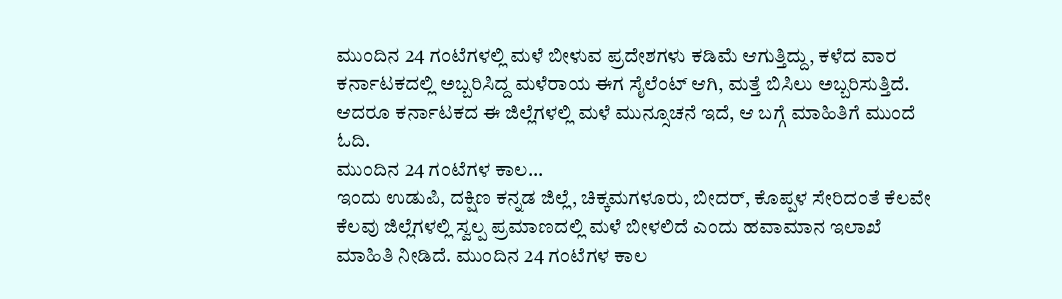ಮುಂದಿನ 24 ಗಂಟೆಗಳಲ್ಲಿ ಮಳೆ ಬೀಳುವ ಪ್ರದೇಶಗಳು ಕಡಿಮೆ ಆಗುತ್ತಿದ್ದು, ಕಳೆದ ವಾರ ಕರ್ನಾಟಕದಲ್ಲಿ ಅಬ್ಬರಿಸಿದ್ದ ಮಳೆರಾಯ ಈಗ ಸೈಲೆಂಟ್ ಆಗಿ, ಮತ್ತೆ ಬಿಸಿಲು ಅಬ್ಬರಿಸುತ್ತಿದೆ. ಆದರೂ ಕರ್ನಾಟಕದ ಈ ಜಿಲ್ಲೆಗಳಲ್ಲಿ ಮಳೆ ಮುನ್ಸೂಚನೆ ಇದೆ, ಆ ಬಗ್ಗೆ ಮಾಹಿತಿಗೆ ಮುಂದೆ ಓದಿ.
ಮುಂದಿನ 24 ಗಂಟೆಗಳ ಕಾಲ...
ಇಂದು ಉಡುಪಿ, ದಕ್ಷಿಣ ಕನ್ನಡ ಜಿಲ್ಲೆ, ಚಿಕ್ಕಮಗಳೂರು, ಬೀದರ್, ಕೊಪ್ಪಳ ಸೇರಿದಂತೆ ಕೆಲವೇ ಕೆಲವು ಜಿಲ್ಲೆಗಳಲ್ಲಿ ಸ್ವಲ್ಪ ಪ್ರಮಾಣದಲ್ಲಿ ಮಳೆ ಬೀಳಲಿದೆ ಎಂದು ಹವಾಮಾನ ಇಲಾಖೆ ಮಾಹಿತಿ ನೀಡಿದೆ. ಮುಂದಿನ 24 ಗಂಟೆಗಳ ಕಾಲ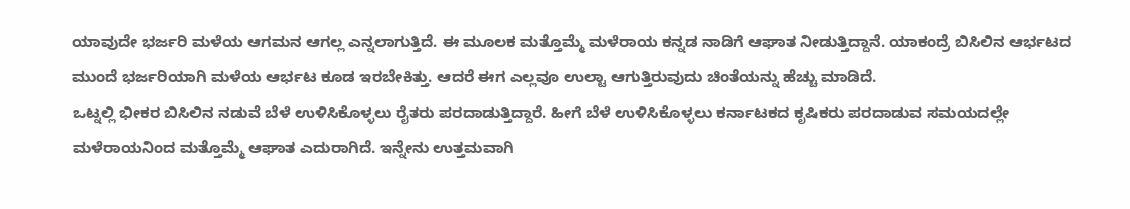ಯಾವುದೇ ಭರ್ಜರಿ ಮಳೆಯ ಆಗಮನ ಆಗಲ್ಲ ಎನ್ನಲಾಗುತ್ತಿದೆ. ಈ ಮೂಲಕ ಮತ್ತೊಮ್ಮೆ ಮಳೆರಾಯ ಕನ್ನಡ ನಾಡಿಗೆ ಆಘಾತ ನೀಡುತ್ತಿದ್ದಾನೆ. ಯಾಕಂದ್ರೆ ಬಿಸಿಲಿನ ಆರ್ಭಟದ ಮುಂದೆ ಭರ್ಜರಿಯಾಗಿ ಮಳೆಯ ಆರ್ಭಟ ಕೂಡ ಇರಬೇಕಿತ್ತು. ಆದರೆ ಈಗ ಎಲ್ಲವೂ ಉಲ್ಟಾ ಆಗುತ್ತಿರುವುದು ಚಿಂತೆಯನ್ನು ಹೆಚ್ಚು ಮಾಡಿದೆ.
ಒಟ್ನಲ್ಲಿ ಭೀಕರ ಬಿಸಿಲಿನ ನಡುವೆ ಬೆಳೆ ಉಳಿಸಿಕೊಳ್ಳಲು ರೈತರು ಪರದಾಡುತ್ತಿದ್ದಾರೆ. ಹೀಗೆ ಬೆಳೆ ಉಳಿಸಿಕೊಳ್ಳಲು ಕರ್ನಾಟಕದ ಕೃಷಿಕರು ಪರದಾಡುವ ಸಮಯದಲ್ಲೇ ಮಳೆರಾಯನಿಂದ ಮತ್ತೊಮ್ಮೆ ಆಘಾತ ಎದುರಾಗಿದೆ. ಇನ್ನೇನು ಉತ್ತಮವಾಗಿ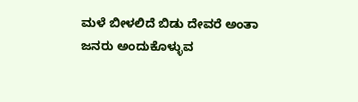ಮಳೆ ಬೀಳಲಿದೆ ಬಿಡು ದೇವರೆ ಅಂತಾ ಜನರು ಅಂದುಕೊಳ್ಳುವ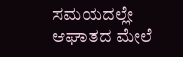ಸಮಯದಲ್ಲೇ ಆಘಾತದ ಮೇಲೆ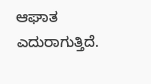ಆಘಾತ ಎದುರಾಗುತ್ತಿದೆ.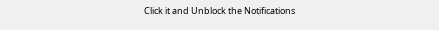Click it and Unblock the Notifications